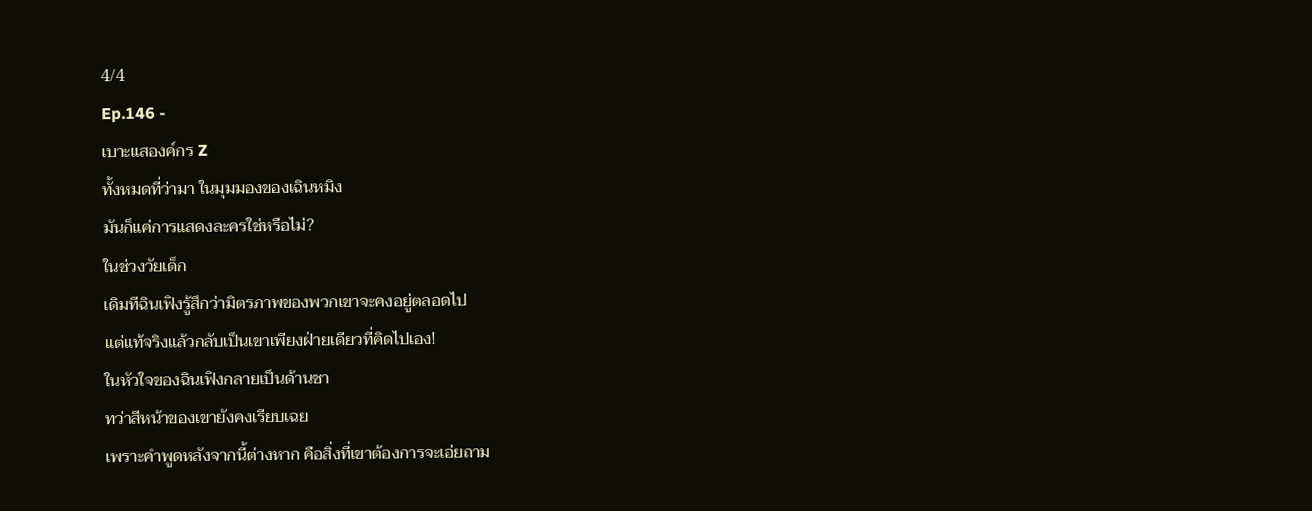4/4
Ep.146 -
เบาะแสองค์กร Z
ทั้งหมดที่ว่ามา ในมุมมองของเฉินหมิง
มันก็แค่การแสดงละครใช่หรือไม่?
ในช่วงวัยเด็ก
เดิมทีฉินเฟิงรู้สึกว่ามิตรภาพของพวกเขาจะคงอยู่ตลอดไป
แต่แท้จริงแล้วกลับเป็นเขาเพียงฝ่ายเดียวที่คิดไปเอง!
ในหัวใจของฉินเฟิงกลายเป็นด้านชา
ทว่าสีหน้าของเขายังคงเรียบเฉย
เพราะคำพูดหลังจากนี้ต่างหาก คือสิ่งที่เขาต้องการจะเอ่ยถาม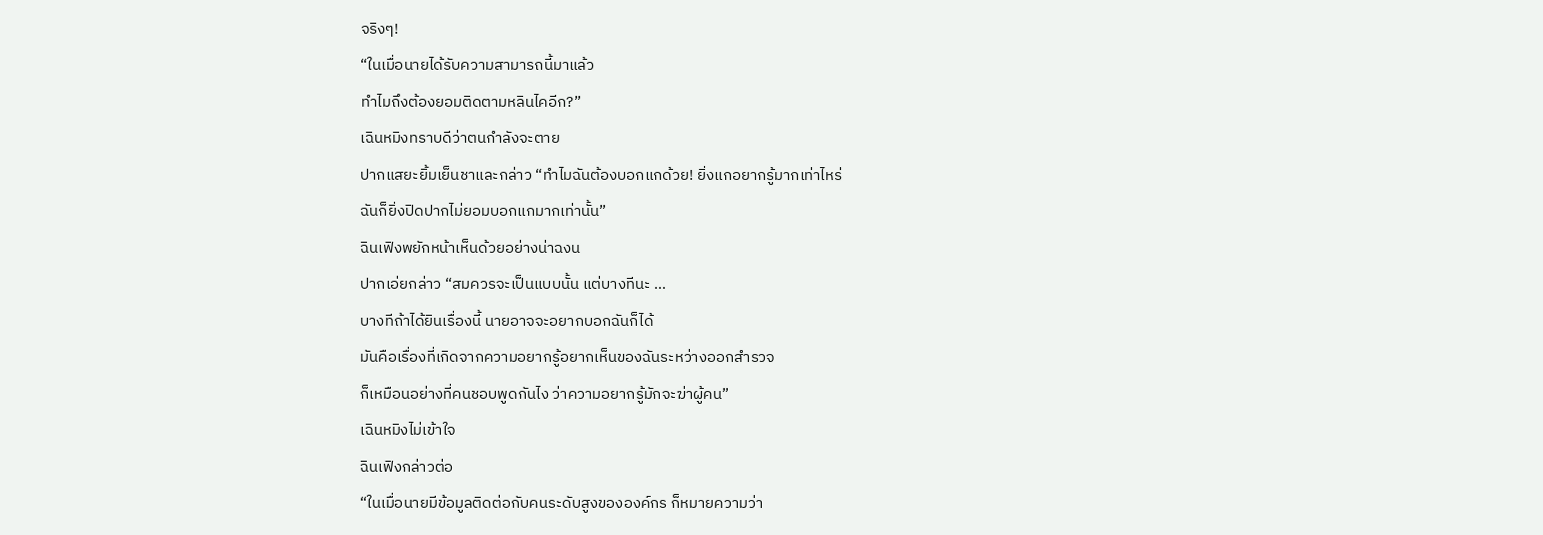จริงๆ!
“ในเมื่อนายได้รับความสามารถนี้มาแล้ว
ทำไมถึงต้องยอมติดตามหลินไคอีก?”
เฉินหมิงทราบดีว่าตนกำลังจะตาย
ปากแสยะยิ้มเย็นชาและกล่าว “ทำไมฉันต้องบอกแกด้วย! ยิ่งแกอยากรู้มากเท่าไหร่
ฉันก็ยิ่งปิดปากไม่ยอมบอกแกมากเท่านั้น”
ฉินเฟิงพยักหน้าเห็นด้วยอย่างน่าฉงน
ปากเอ่ยกล่าว “สมควรจะเป็นแบบนั้น แต่บางทีนะ …
บางทีถ้าได้ยินเรื่องนี้ นายอาจจะอยากบอกฉันก็ได้
มันคือเรื่องที่เกิดจากความอยากรู้อยากเห็นของฉันระหว่างออกสำรวจ
ก็เหมือนอย่างที่คนชอบพูดกันไง ว่าความอยากรู้มักจะฆ่าผู้คน”
เฉินหมิงไม่เข้าใจ
ฉินเฟิงกล่าวต่อ
“ในเมื่อนายมีข้อมูลติดต่อกับคนระดับสูงขององค์กร ก็หมายความว่า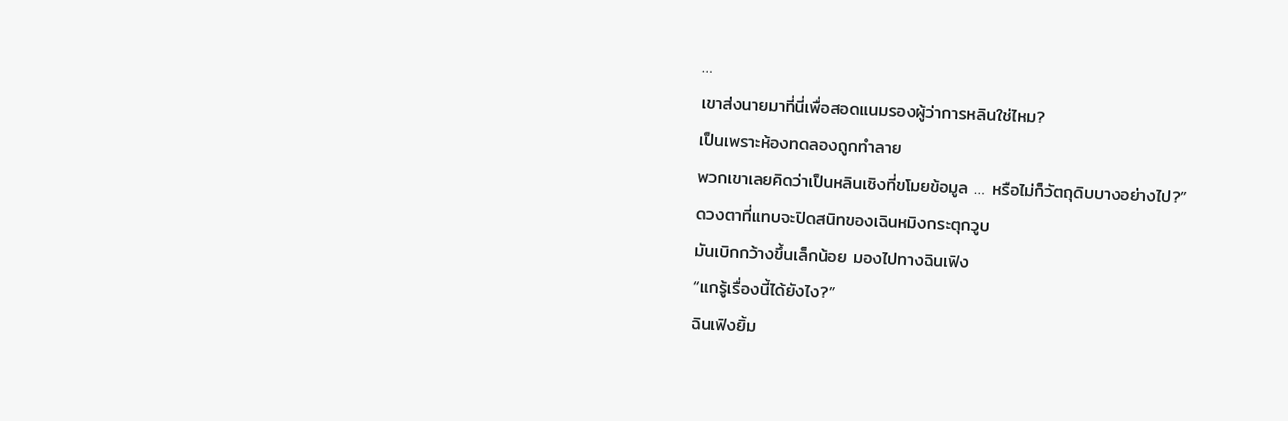…
เขาส่งนายมาที่นี่เพื่อสอดแนมรองผู้ว่าการหลินใช่ไหม?
เป็นเพราะห้องทดลองถูกทำลาย
พวกเขาเลยคิดว่าเป็นหลินเซิงที่ขโมยข้อมูล … หรือไม่ก็วัตถุดิบบางอย่างไป?”
ดวงตาที่แทบจะปิดสนิทของเฉินหมิงกระตุกวูบ
มันเบิกกว้างขึ้นเล็กน้อย มองไปทางฉินเฟิง
“แกรู้เรื่องนี้ได้ยังไง?”
ฉินเฟิงยิ้ม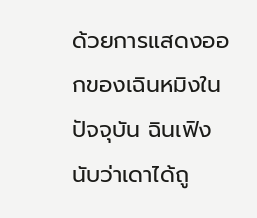ด้วยการแสดงออกของเฉินหมิงในปัจจุบัน ฉินเฟิงนับว่าเดาได้ถู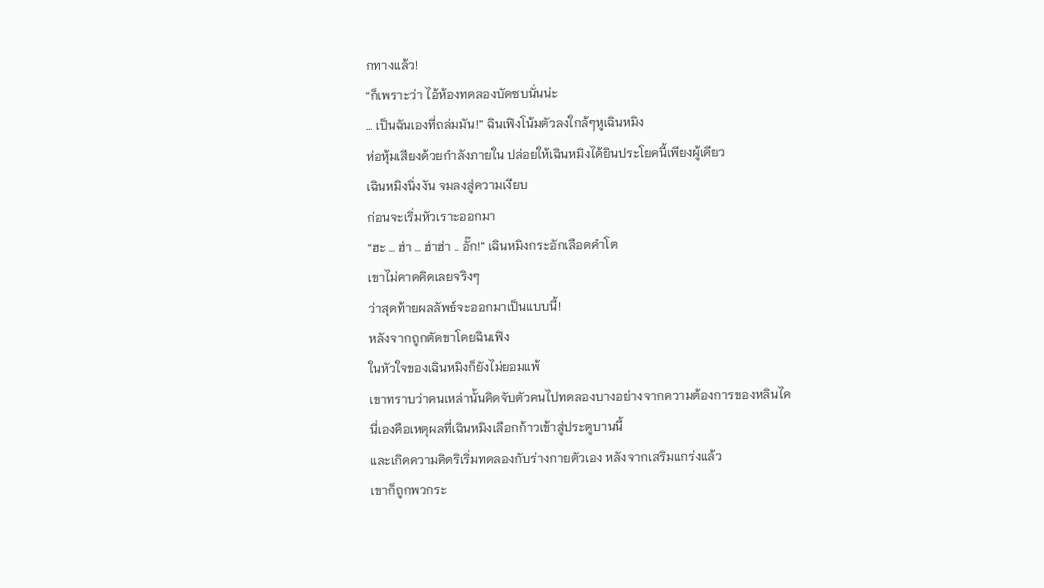กทางแล้ว!
“ก็เพราะว่า ไอ้ห้องทดลองบัดซบนั่นน่ะ
… เป็นฉันเองที่ถล่มมัน!” ฉินเฟิงโน้มตัวลงใกล้ๆหูเฉินหมิง
ห่อหุ้มเสียงด้วยกำลังภายใน ปล่อยให้เฉินหมิงได้ยินประโยคนี้เพียงผู้เดียว
เฉินหมิงนิ่งงัน จมลงสู่ความเงียบ
ก่อนจะเริ่มหัวเราะออกมา
“ฮะ … ฮ่า … ฮ่าฮ่า .. อั๊ก!” เฉินหมิงกระอักเลือดคำโต
เขาไม่คาดคิดเลยจริงๆ
ว่าสุดท้ายผลลัพธ์จะออกมาเป็นแบบนี้!
หลังจากถูกตัดขาโดยฉินเฟิง
ในหัวใจของเฉินหมิงก็ยังไม่ยอมแพ้
เขาทราบว่าคนเหล่านั้นคิดจับตัวคนไปทดลองบางอย่างจากความต้องการของหลินไค
นี่เองคือเหตุผลที่เฉินหมิงเลือกก้าวเข้าสู่ประตูบานนี้
และเกิดความคิดริเริ่มทดลองกับร่างกายตัวเอง หลังจากเสริมแกร่งแล้ว
เขาก็ถูกพวกระ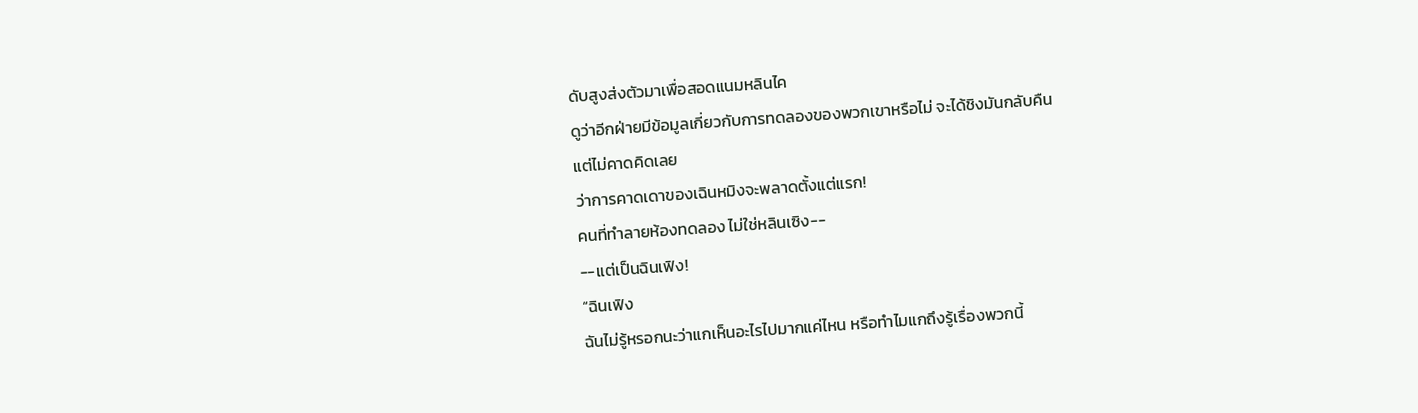ดับสูงส่งตัวมาเพื่อสอดแนมหลินไค
ดูว่าอีกฝ่ายมีข้อมูลเกี่ยวกับการทดลองของพวกเขาหรือไม่ จะได้ชิงมันกลับคืน
แต่ไม่คาดคิดเลย
ว่าการคาดเดาของเฉินหมิงจะพลาดตั้งแต่แรก!
คนที่ทำลายห้องทดลอง ไม่ใช่หลินเซิง--
--แต่เป็นฉินเฟิง!
“ฉินเฟิง
ฉันไม่รู้หรอกนะว่าแกเห็นอะไรไปมากแค่ไหน หรือทำไมแกถึงรู้เรื่องพวกนี้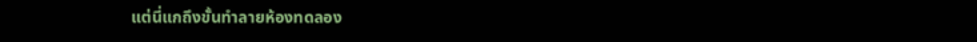แต่นี่แกถึงขั้นทำลายห้องทดลอง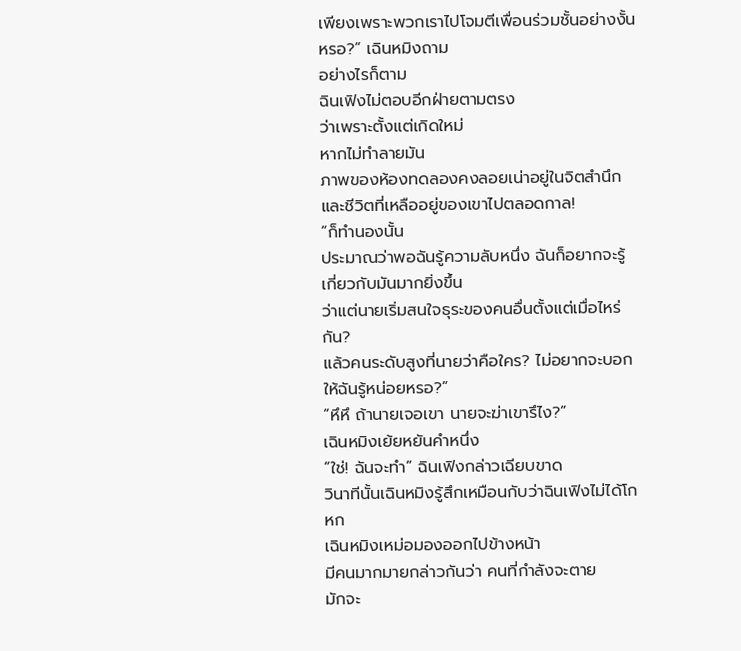เพียงเพราะพวกเราไปโจมตีเพื่อนร่วมชั้นอย่างงั้นหรอ?” เฉินหมิงถาม
อย่างไรก็ตาม
ฉินเฟิงไม่ตอบอีกฝ่ายตามตรง
ว่าเพราะตั้งแต่เกิดใหม่
หากไม่ทำลายมัน
ภาพของห้องทดลองคงลอยเน่าอยู่ในจิตสำนึกและชีวิตที่เหลืออยู่ของเขาไปตลอดกาล!
“ก็ทำนองนั้น
ประมาณว่าพอฉันรู้ความลับหนึ่ง ฉันก็อยากจะรู้เกี่ยวกับมันมากยิ่งขึ้น
ว่าแต่นายเริ่มสนใจธุระของคนอื่นตั้งแต่เมื่อไหร่กัน?
แล้วคนระดับสูงที่นายว่าคือใคร? ไม่อยากจะบอกให้ฉันรู้หน่อยหรอ?”
“หึหึ ถ้านายเจอเขา นายจะฆ่าเขารึไง?”
เฉินหมิงเย้ยหยันคำหนึ่ง
“ใช่! ฉันจะทำ” ฉินเฟิงกล่าวเฉียบขาด
วินาทีนั้นเฉินหมิงรู้สึกเหมือนกับว่าฉินเฟิงไม่ได้โกหก
เฉินหมิงเหม่อมองออกไปข้างหน้า
มีคนมากมายกล่าวกันว่า คนที่กำลังจะตาย
มักจะ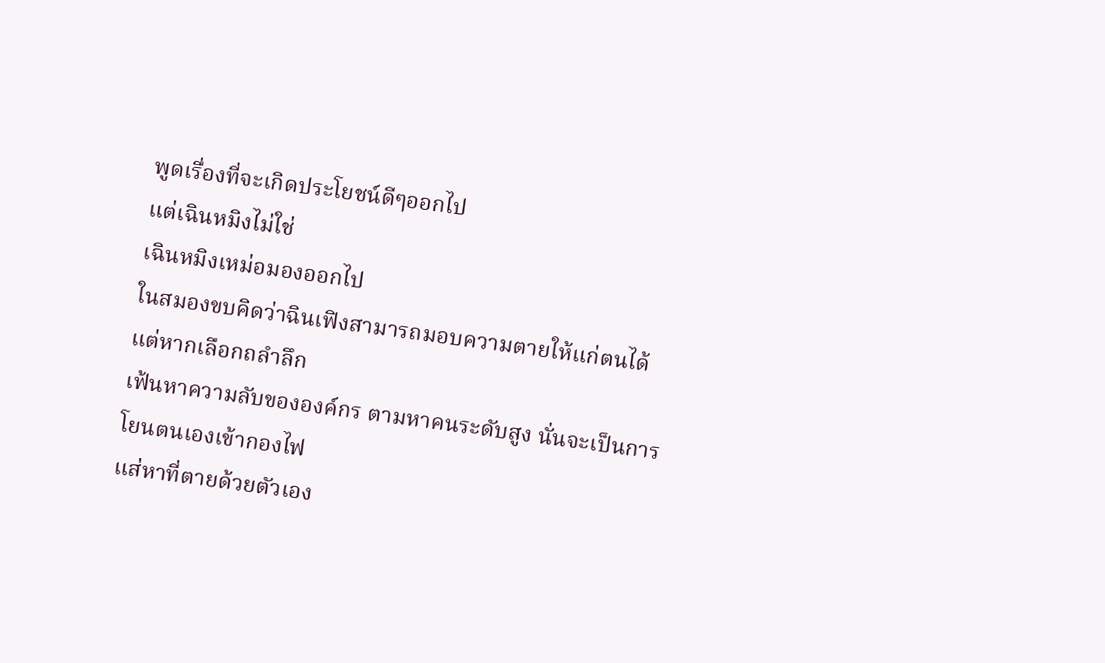พูดเรื่องที่จะเกิดประโยชน์ดีๆออกไป
แต่เฉินหมิงไม่ใช่
เฉินหมิงเหม่อมองออกไป
ในสมองขบคิดว่าฉินเฟิงสามารถมอบความตายให้แก่ตนได้ แต่หากเลือกถลำลึก
เฟ้นหาความลับขององค์กร ตามหาคนระดับสูง นั่นจะเป็นการโยนตนเองเข้ากองไฟ
แส่หาที่ตายด้วยตัวเอง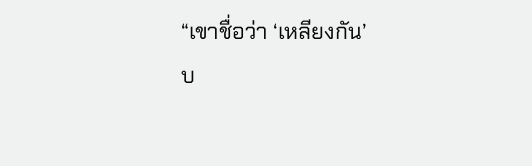“เขาชื่อว่า ‘เหลียงกัน’
บ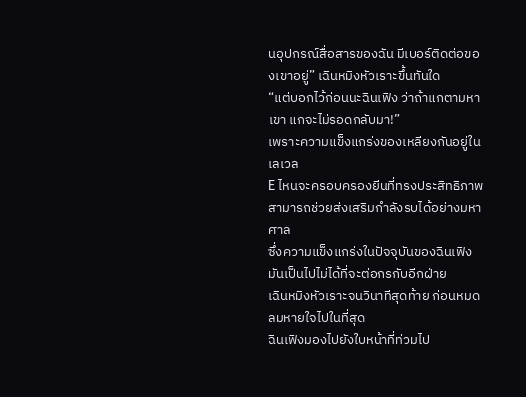นอุปกรณ์สื่อสารของฉัน มีเบอร์ติดต่อของเขาอยู่” เฉินหมิงหัวเราะขึ้นทันใด
“แต่บอกไว้ก่อนนะฉินเฟิง ว่าถ้าแกตามหาเขา แกจะไม่รอดกลับมา!”
เพราะความแข็งแกร่งของเหลียงกันอยู่ในเลเวล
E ไหนจะครอบครองยีนที่ทรงประสิทธิภาพ สามารถช่วยส่งเสริมกำลังรบได้อย่างมหาศาล
ซึ่งความแข็งแกร่งในปัจจุบันของฉินเฟิง
มันเป็นไปไม่ได้ที่จะต่อกรกับอีกฝ่าย
เฉินหมิงหัวเราะจนวินาทีสุดท้าย ก่อนหมดลมหายใจไปในที่สุด
ฉินเฟิงมองไปยังใบหน้าที่ท่วมไป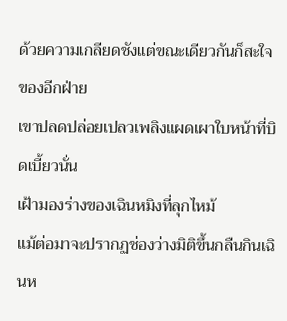ด้วยความเกลียดชังแต่ขณะเดียวกันก็สะใจของอีกฝ่าย
เขาปลดปล่อยเปลวเพลิงแผดเผาใบหน้าที่บิดเบี้ยวนั่น
เฝ้ามองร่างของเฉินหมิงที่ลุกไหม้
แม้ต่อมาจะปรากฏช่องว่างมิติขึ้นกลืนกินเฉินห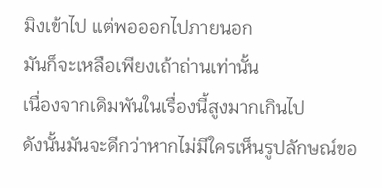มิงเข้าไป แต่พอออกไปภายนอก
มันก็จะเหลือเพียงเถ้าถ่านเท่านั้น
เนื่องจากเดิมพันในเรื่องนี้สูงมากเกินไป
ดังนั้นมันจะดีกว่าหากไม่มีใครเห็นรูปลักษณ์ขอ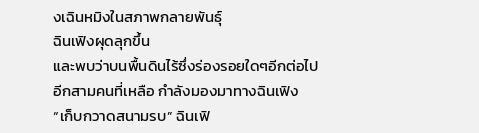งเฉินหมิงในสภาพกลายพันธุ์
ฉินเฟิงผุดลุกขึ้น
และพบว่าบนพื้นดินไร้ซึ่งร่องรอยใดๆอีกต่อไป
อีกสามคนที่เหลือ กำลังมองมาทางฉินเฟิง
“เก็บกวาดสนามรบ” ฉินเฟิ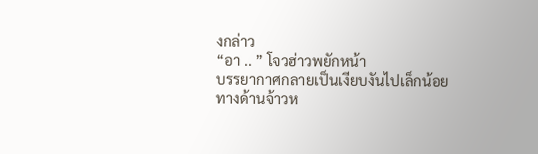งกล่าว
“อา .. ” โจวฮ่าวพยักหน้า
บรรยากาศกลายเป็นเงียบงันไปเล็กน้อย
ทางด้านจ้าวห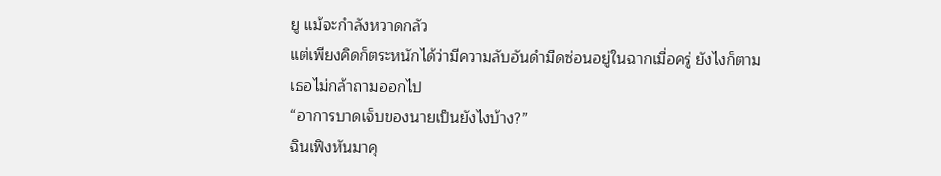ยู แม้จะกำลังหวาดกลัว
แต่เพียงคิดก็ตระหนักได้ว่ามีความลับอันดำมืดซ่อนอยู่ในฉากเมื่อครู่ ยังไงก็ตาม
เธอไม่กล้าถามออกไป
“อาการบาดเจ็บของนายเป็นยังไงบ้าง?”
ฉินเฟิงหันมาคุ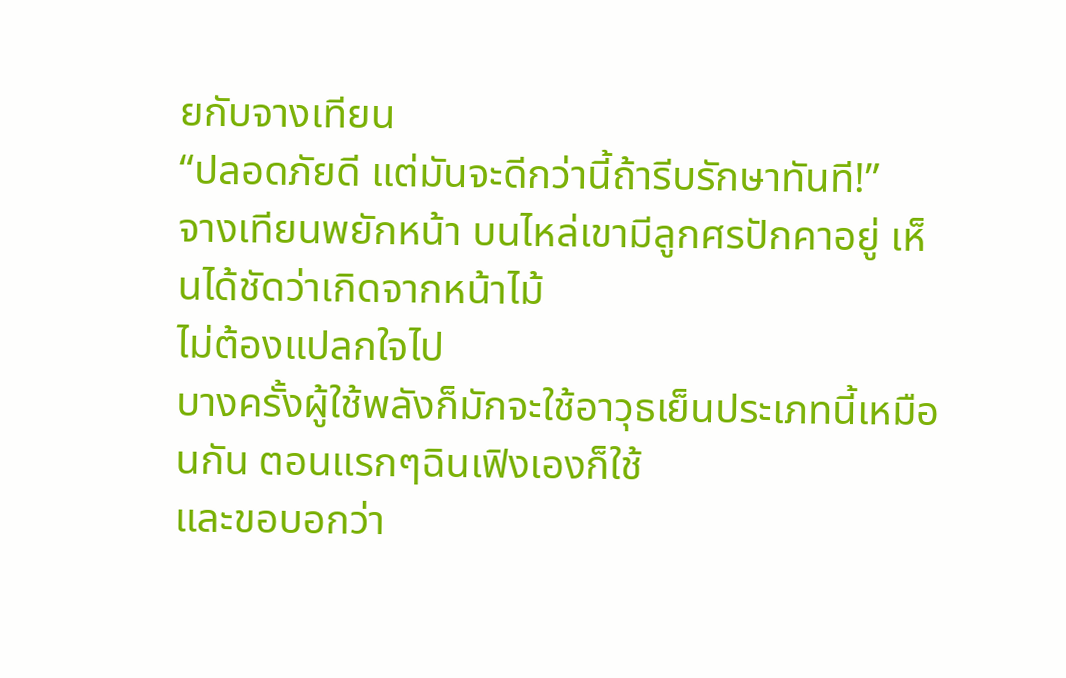ยกับจางเทียน
“ปลอดภัยดี แต่มันจะดีกว่านี้ถ้ารีบรักษาทันที!”
จางเทียนพยักหน้า บนไหล่เขามีลูกศรปักคาอยู่ เห็นได้ชัดว่าเกิดจากหน้าไม้
ไม่ต้องแปลกใจไป
บางครั้งผู้ใช้พลังก็มักจะใช้อาวุธเย็นประเภทนี้เหมือนกัน ตอนแรกๆฉินเฟิงเองก็ใช้
และขอบอกว่า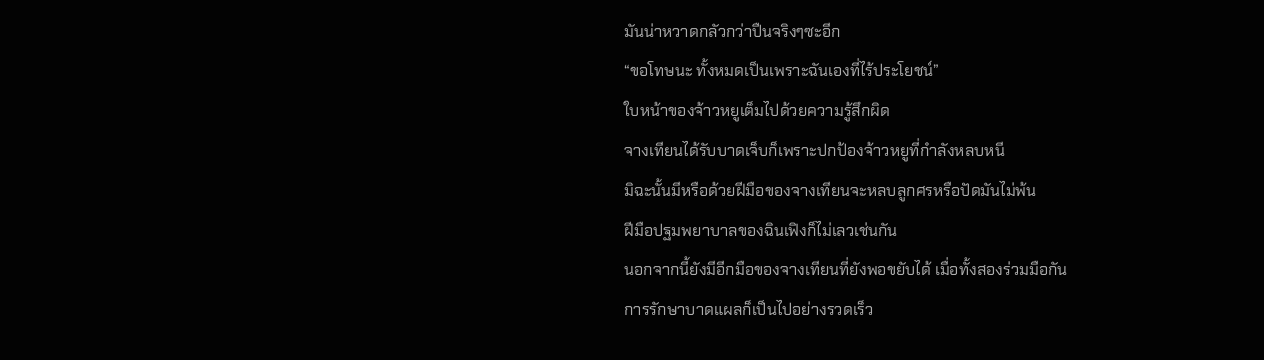มันน่าหวาดกลัวกว่าปืนจริงๆซะอีก
“ขอโทษนะ ทั้งหมดเป็นเพราะฉันเองที่ไร้ประโยชน์”
ใบหน้าของจ้าวหยูเต็มไปด้วยความรู้สึกผิด
จางเทียนได้รับบาดเจ็บก็เพราะปกป้องจ้าวหยูที่กำลังหลบหนี
มิฉะนั้นมีหรือด้วยฝีมือของจางเทียนจะหลบลูกศรหรือปัดมันไม่พ้น
ฝีมือปฐมพยาบาลของฉินเฟิงก็ไม่เลวเช่นกัน
นอกจากนี้ยังมีอีกมือของจางเทียนที่ยังพอขยับได้ เมื่อทั้งสองร่วมมือกัน
การรักษาบาดแผลก็เป็นไปอย่างรวดเร็ว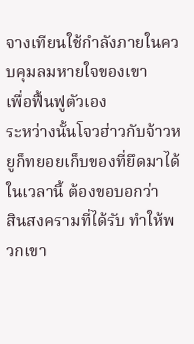จางเทียนใช้กำลังภายในควบคุมลมหายใจของเขา
เพื่อฟื้นฟูตัวเอง
ระหว่างนั้นโจวฮ่าวกับจ้าวหยูก็ทยอยเก็บของที่ยึดมาได้
ในเวลานี้ ต้องขอบอกว่า
สินสงครามที่ได้รับ ทำให้พวกเขา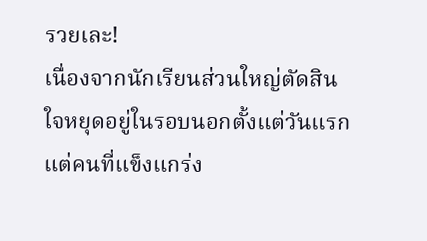รวยเละ!
เนื่องจากนักเรียนส่วนใหญ่ตัดสินใจหยุดอยู่ในรอบนอกตั้งแต่วันแรก
แต่คนที่แข็งแกร่ง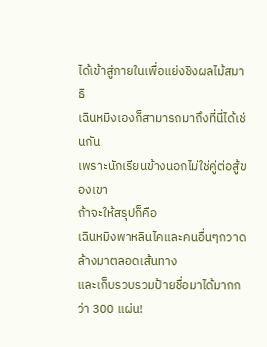ได้เข้าสู่ภายในเพื่อแย่งชิงผลไม้สมาธิ
เฉินหมิงเองก็สามารถมาถึงที่นี่ได้เช่นกัน
เพราะนักเรียนข้างนอกไม่ใช่คู่ต่อสู้ของเขา
ถ้าจะให้สรุปก็คือ
เฉินหมิงพาหลินไคและคนอื่นๆกวาดล้างมาตลอดเส้นทาง
และเก็บรวบรวมป้ายชื่อมาได้มากกว่า 300 แผ่น!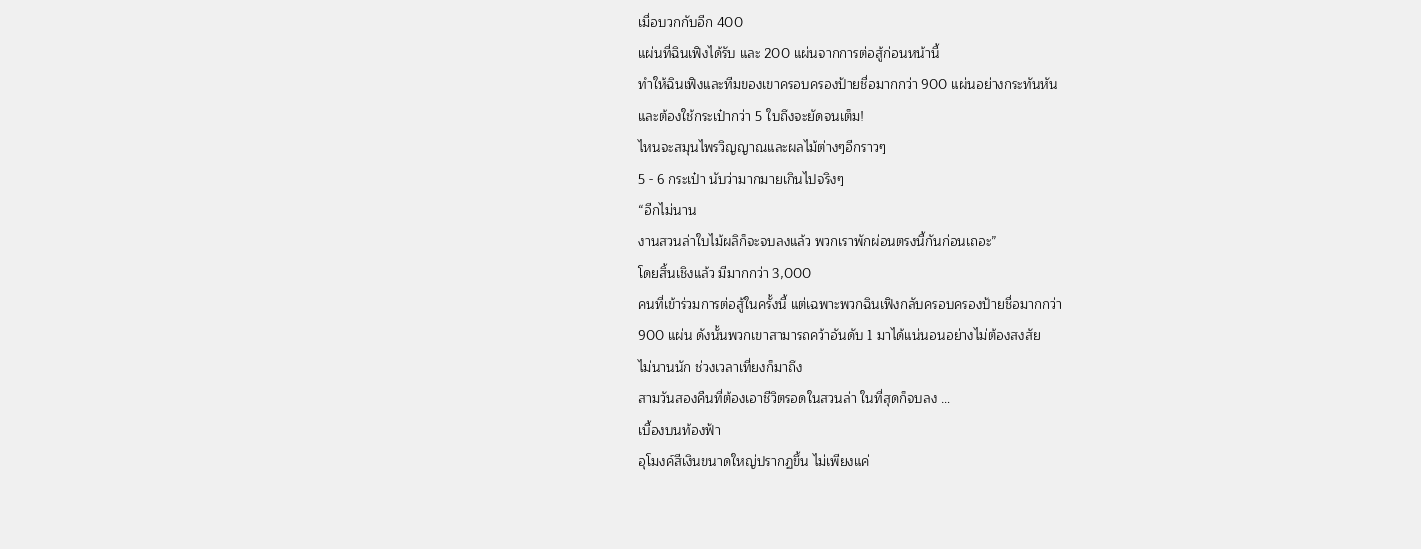เมื่อบวกกับอีก 400
แผ่นที่ฉินเฟิงได้รับ และ 200 แผ่นจากการต่อสู้ก่อนหน้านี้
ทำให้ฉินเฟิงและทีมของเขาครอบครองป้ายชื่อมากกว่า 900 แผ่นอย่างกระทันหัน
และต้องใช้กระเป๋ากว่า 5 ใบถึงจะยัดจนเต็ม!
ไหนจะสมุนไพรวิญญาณและผลไม้ต่างๆอีกราวๆ
5 - 6 กระเป๋า นับว่ามากมายเกินไปจริงๆ
“อีกไม่นาน
งานสวนล่าใบไม้ผลิก็จะจบลงแล้ว พวกเราพักผ่อนตรงนี้กันก่อนเถอะ”
โดยสิ้นเชิงแล้ว มีมากกว่า 3,000
คนที่เข้าร่วมการต่อสู้ในครั้งนี้ แต่เฉพาะพวกฉินเฟิงกลับครอบครองป้ายชื่อมากกว่า
900 แผ่น ดังนั้นพวกเขาสามารถคว้าอันดับ 1 มาได้แน่นอนอย่างไม่ต้องสงสัย
ไม่นานนัก ช่วงเวลาเที่ยงก็มาถึง
สามวันสองคืนที่ต้องเอาชีวิตรอดในสวนล่า ในที่สุดก็จบลง …
เบื้องบนท้องฟ้า
อุโมงค์สีเงินขนาดใหญ่ปรากฏขึ้น ไม่เพียงแค่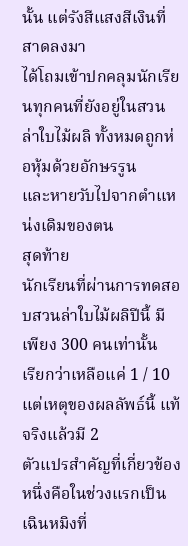นั้น แต่รังสีแสงสีเงินที่สาดลงมา
ได้โถมเข้าปกคลุมนักเรียนทุกคนที่ยังอยู่ในสวนล่าใบไม้ผลิ ทั้งหมดถูกห่อหุ้มด้วยอักษรรูน
และหายวับไปจากตำแหน่งเดิมของตน
สุดท้าย
นักเรียนที่ผ่านการทดสอบสวนล่าใบไม้ผลิปีนี้ มีเพียง 300 คนเท่านั้น
เรียกว่าเหลือแค่ 1 / 10
แต่เหตุของผลลัพธ์นี้ แท้จริงแล้วมี 2
ตัวแปรสำคัญที่เกี่ยวข้อง
หนึ่งคือในช่วงแรกเป็นเฉินหมิงที่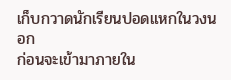เก็บกวาดนักเรียนปอดแหกในวงนอก
ก่อนจะเข้ามาภายใน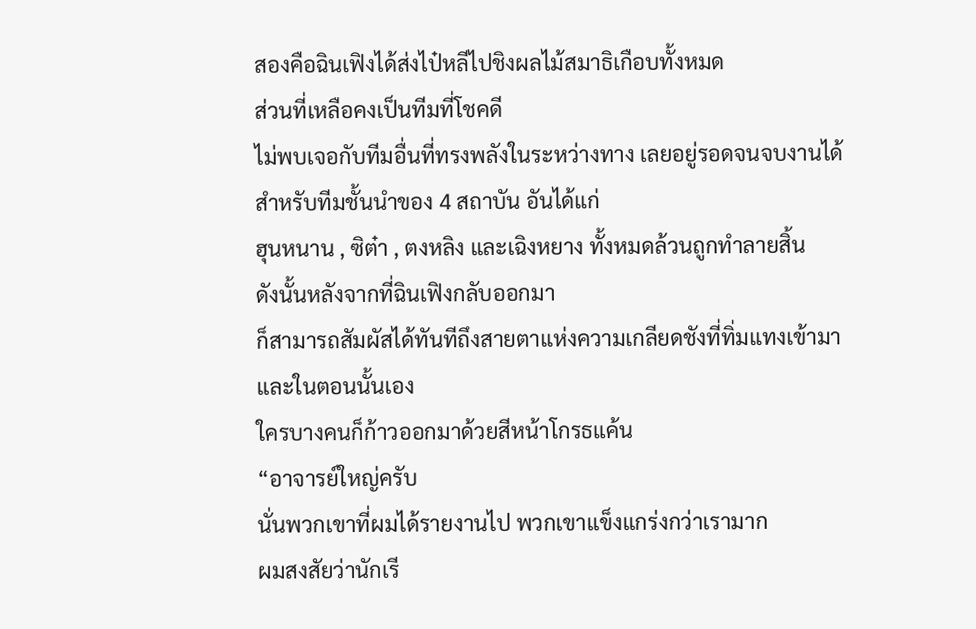สองคือฉินเฟิงได้ส่งไป๋หลีไปชิงผลไม้สมาธิเกือบทั้งหมด
ส่วนที่เหลือคงเป็นทีมที่โชคดี
ไม่พบเจอกับทีมอื่นที่ทรงพลังในระหว่างทาง เลยอยู่รอดจนจบงานได้
สำหรับทีมชั้นนำของ 4 สถาบัน อันได้แก่
ฮุนหนาน , ซิต๋า , ตงหลิง และเฉิงหยาง ทั้งหมดล้วนถูกทำลายสิ้น
ดังนั้นหลังจากที่ฉินเฟิงกลับออกมา
ก็สามารถสัมผัสได้ทันทีถึงสายตาแห่งความเกลียดชังที่ทิ่มแทงเข้ามา
และในตอนนั้นเอง
ใครบางคนก็ก้าวออกมาด้วยสีหน้าโกรธแค้น
“อาจารย์ใหญ่ครับ
นั่นพวกเขาที่ผมได้รายงานไป พวกเขาแข็งแกร่งกว่าเรามาก
ผมสงสัยว่านักเรี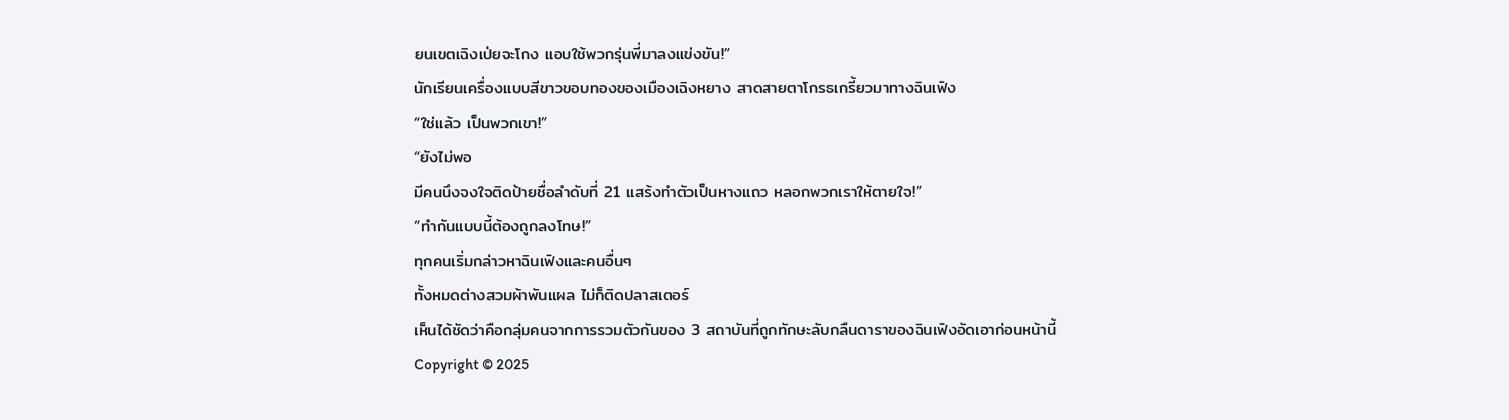ยนเขตเฉิงเป่ยจะโกง แอบใช้พวกรุ่นพี่มาลงแข่งขัน!”
นักเรียนเครื่องแบบสีขาวขอบทองของเมืองเฉิงหยาง สาดสายตาโกรธเกรี้ยวมาทางฉินเฟิง
“ใช่แล้ว เป็นพวกเขา!”
“ยังไม่พอ
มีคนนึงจงใจติดป้ายชื่อลำดับที่ 21 แสร้งทำตัวเป็นหางแถว หลอกพวกเราให้ตายใจ!”
“ทำกันแบบนี้ต้องถูกลงโทษ!”
ทุกคนเริ่มกล่าวหาฉินเฟิงและคนอื่นๆ
ทั้งหมดต่างสวมผ้าพันแผล ไม่ก็ติดปลาสเตอร์
เห็นได้ชัดว่าคือกลุ่มคนจากการรวมตัวกันของ 3 สถาบันที่ถูกทักษะลับกลืนดาราของฉินเฟิงอัดเอาก่อนหน้านี้
Copyright © 2025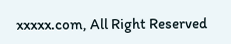xxxxx.com, All Right Reserved